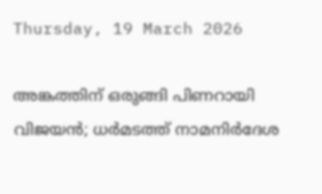Thursday, 19 March 2026

അങ്കത്തിന് ഒരുങ്ങി പിണറായി വിജയൻ; ധർമടത്ത് നാമനിർദേശ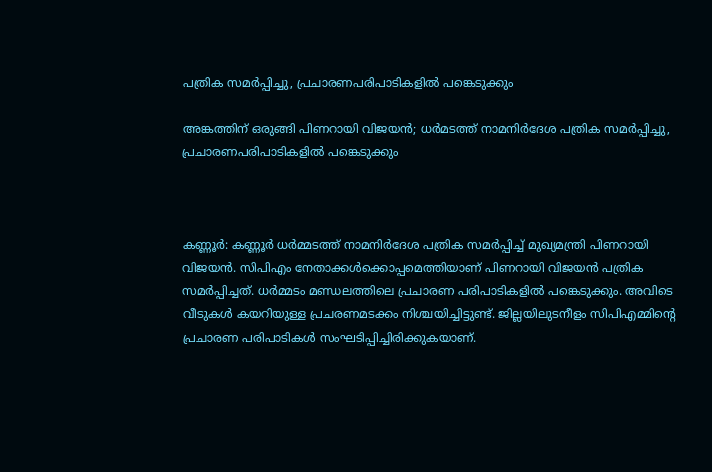പത്രിക സമർപ്പിച്ചു, പ്രചാരണപരിപാടികളിൽ പങ്കെടുക്കും

അങ്കത്തിന് ഒരുങ്ങി പിണറായി വിജയൻ; ധർമടത്ത് നാമനിർദേശ പത്രിക സമർപ്പിച്ചു, പ്രചാരണപരിപാടികളിൽ പങ്കെടുക്കും



കണ്ണൂർ: കണ്ണൂർ ധർമ്മടത്ത് നാമനിർദേശ പത്രിക സമർപ്പിച്ച് മുഖ്യമന്ത്രി പിണറായി വിജയൻ. സിപിഎം നേതാക്കൾക്കൊപ്പമെത്തിയാണ് പിണറായി വിജയൻ പത്രിക സമർപ്പിച്ചത്. ധർമ്മടം മണ്ഡലത്തിലെ പ്രചാരണ പരിപാടികളിൽ പങ്കെടുക്കും. അവിടെ വീടുകൾ കയറിയുള്ള പ്രചരണമടക്കം നിശ്ചയിച്ചിട്ടുണ്ട്. ജില്ലയിലുടനീളം സിപിഎമ്മിന്റെ പ്രചാരണ പരിപാടികൾ സംഘടിപ്പിച്ചിരിക്കുകയാണ്.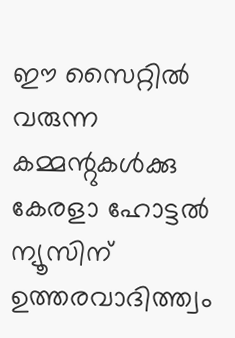ഈ സൈറ്റിൽ വരുന്ന കമ്മന്റുകൾക്കു കേരളാ ഹോട്ടൽ ന്യൂസിന് ഉത്തരവാദിത്ത്വം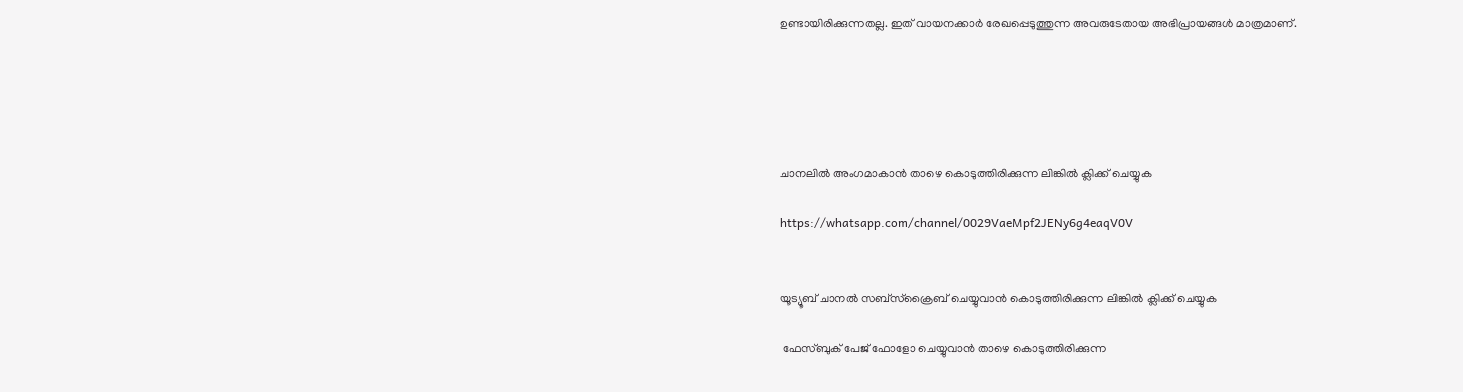ഉണ്ടായിരിക്കുന്നതല്ല. ഇത് വായനക്കാർ രേഖപ്പെടുത്തുന്ന അവരുടേതായ അഭിപ്രായങ്ങൾ മാത്രമാണ്.





ചാനലിൽ അംഗമാകാൻ താഴെ കൊടുത്തിരിക്കുന്ന ലിങ്കിൽ ക്ലിക്ക് ചെയ്യുക

https://whatsapp.com/channel/0029VaeMpf2JENy6g4eaqV0V


യൂട്യൂബ് ചാനൽ സബ്സ്ക്രൈബ് ചെയ്യുവാൻ കൊടുത്തിരിക്കുന്ന ലിങ്കിൽ ക്ലിക്ക് ചെയ്യുക

 ഫേസ്ബുക് പേജ് ഫോളോ ചെയ്യുവാൻ താഴെ കൊടുത്തിരിക്കുന്ന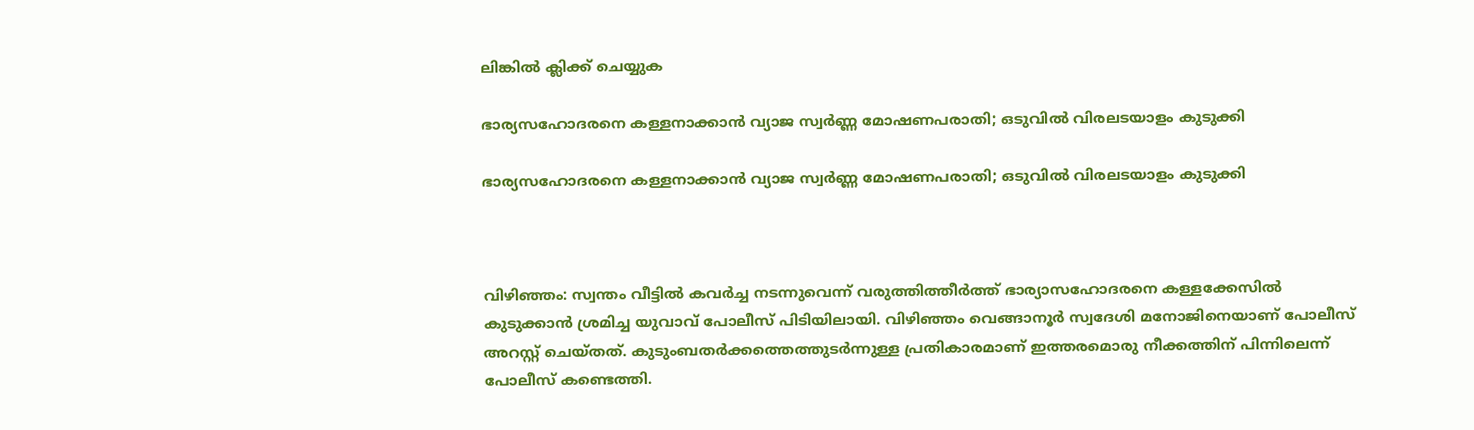ലിങ്കിൽ ക്ലിക്ക് ചെയ്യുക

ഭാര്യസഹോദരനെ കള്ളനാക്കാന്‍ വ്യാജ സ്വർണ്ണ മോഷണപരാതി; ഒടുവിൽ വിരലടയാളം കുടുക്കി

ഭാര്യസഹോദരനെ കള്ളനാക്കാന്‍ വ്യാജ സ്വർണ്ണ മോഷണപരാതി; ഒടുവിൽ വിരലടയാളം കുടുക്കി



വിഴിഞ്ഞം: സ്വന്തം വീട്ടിൽ കവർച്ച നടന്നുവെന്ന് വരുത്തിത്തീർത്ത് ഭാര്യാസഹോദരനെ കള്ളക്കേസിൽ കുടുക്കാൻ ശ്രമിച്ച യുവാവ് പോലീസ് പിടിയിലായി. വിഴിഞ്ഞം വെങ്ങാനൂർ സ്വദേശി മനോജിനെയാണ് പോലീസ് അറസ്റ്റ് ചെയ്തത്. കുടുംബതർക്കത്തെത്തുടർന്നുള്ള പ്രതികാരമാണ് ഇത്തരമൊരു നീക്കത്തിന് പിന്നിലെന്ന് പോലീസ് കണ്ടെത്തി.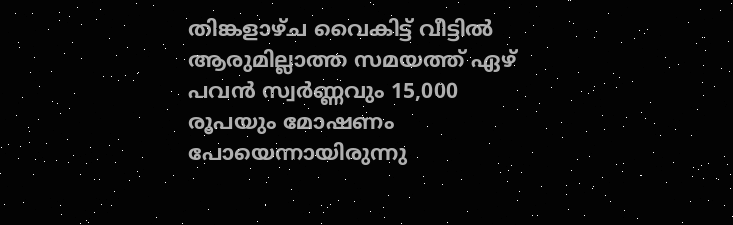തിങ്കളാഴ്ച വൈകിട്ട് വീട്ടിൽ ആരുമില്ലാത്ത സമയത്ത് ഏഴ് പവൻ സ്വർണ്ണവും 15,000 രൂപയും മോഷണം പോയെന്നായിരുന്നു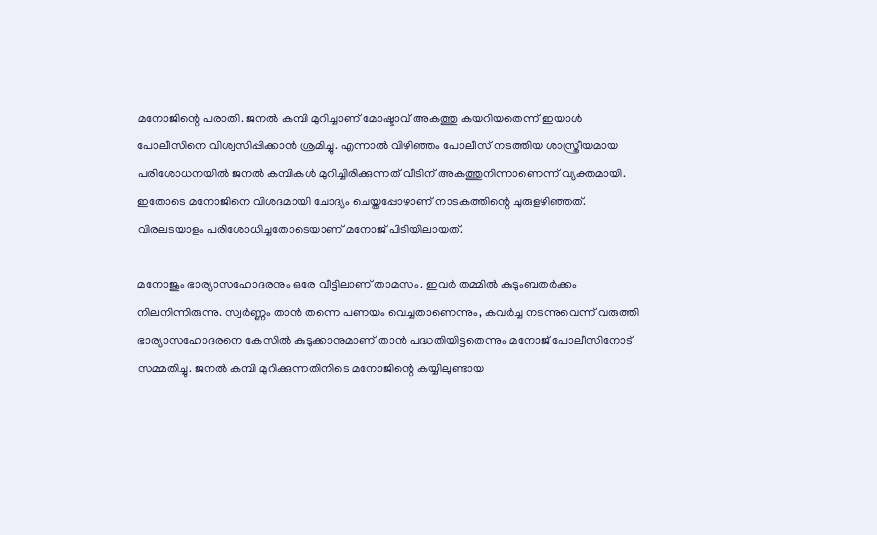മനോജിന്റെ പരാതി. ജനൽ കമ്പി മുറിച്ചാണ് മോഷ്ടാവ് അകത്തു കയറിയതെന്ന് ഇയാൾ പോലീസിനെ വിശ്വസിപ്പിക്കാൻ ശ്രമിച്ചു. എന്നാൽ വിഴിഞ്ഞം പോലീസ് നടത്തിയ ശാസ്ത്രീയമായ പരിശോധനയിൽ ജനൽ കമ്പികൾ മുറിച്ചിരിക്കുന്നത് വീടിന് അകത്തുനിന്നാണെന്ന് വ്യക്തമായി. ഇതോടെ മനോജിനെ വിശദമായി ചോദ്യം ചെയ്തപ്പോഴാണ് നാടകത്തിന്റെ ചുരുളഴിഞ്ഞത്. വിരലടയാളം പരിശോധിച്ചതോടെയാണ് മനോജ് പിടിയിലായത്.

മനോജും ഭാര്യാസഹോദരനും ഒരേ വീട്ടിലാണ് താമസം. ഇവർ തമ്മിൽ കുടുംബതർക്കം നിലനിന്നിരുന്നു. സ്വർണ്ണം താൻ തന്നെ പണയം വെച്ചതാണെന്നും, കവർച്ച നടന്നുവെന്ന് വരുത്തി ഭാര്യാസഹോദരനെ കേസിൽ കുടുക്കാനുമാണ് താൻ പദ്ധതിയിട്ടതെന്നും മനോജ് പോലീസിനോട് സമ്മതിച്ചു. ജനൽ കമ്പി മുറിക്കുന്നതിനിടെ മനോജിന്റെ കയ്യിലുണ്ടായ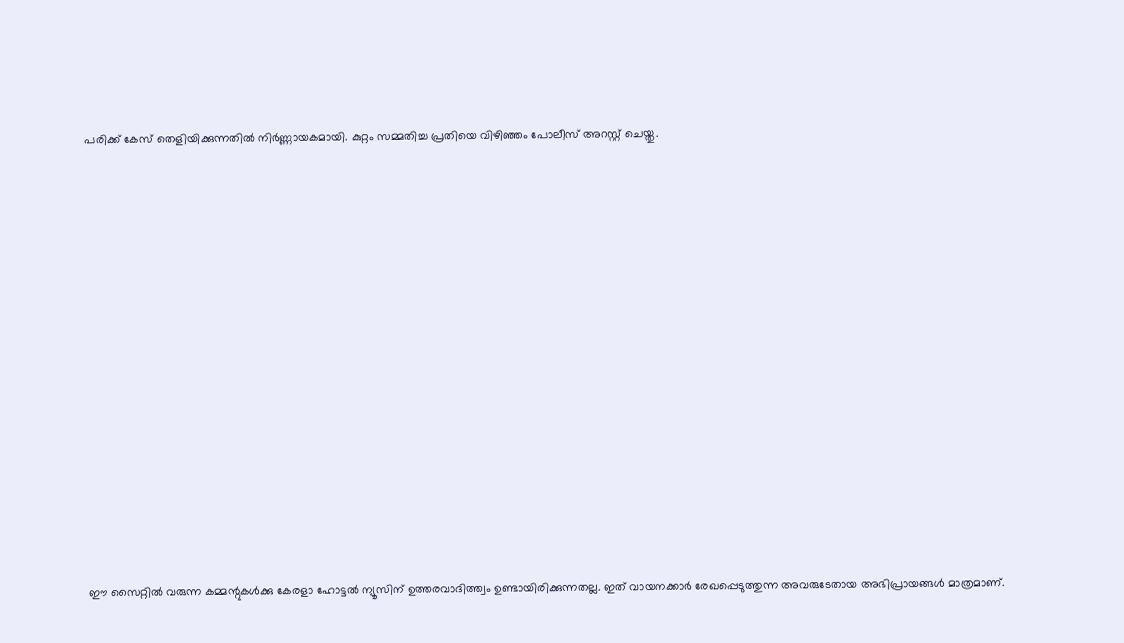പരിക്ക് കേസ് തെളിയിക്കുന്നതിൽ നിർണ്ണായകമായി. കുറ്റം സമ്മതിച്ച പ്രതിയെ വിഴിഞ്ഞം പോലീസ് അറസ്റ്റ് ചെയ്തു.

















ഈ സൈറ്റിൽ വരുന്ന കമ്മന്റുകൾക്കു കേരളാ ഹോട്ടൽ ന്യൂസിന് ഉത്തരവാദിത്ത്വം ഉണ്ടായിരിക്കുന്നതല്ല. ഇത് വായനക്കാർ രേഖപ്പെടുത്തുന്ന അവരുടേതായ അഭിപ്രായങ്ങൾ മാത്രമാണ്.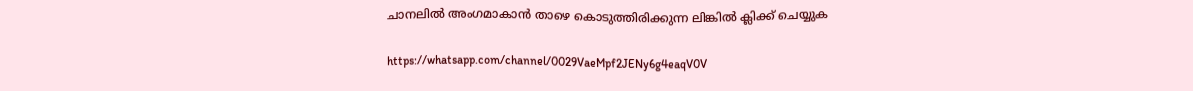ചാനലിൽ അംഗമാകാൻ താഴെ കൊടുത്തിരിക്കുന്ന ലിങ്കിൽ ക്ലിക്ക് ചെയ്യുക

https://whatsapp.com/channel/0029VaeMpf2JENy6g4eaqV0V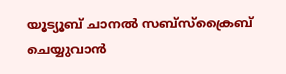യൂട്യൂബ് ചാനൽ സബ്സ്ക്രൈബ് ചെയ്യുവാൻ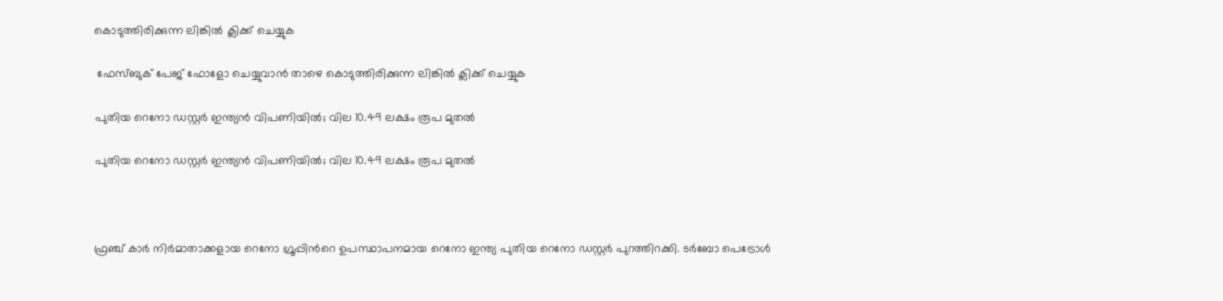കൊടുത്തിരിക്കുന്ന ലിങ്കിൽ ക്ലിക്ക് ചെയ്യുക

 ഫേസ്ബുക് പേജ് ഫോളോ ചെയ്യുവാൻ താഴെ കൊടുത്തിരിക്കുന്ന ലിങ്കിൽ ക്ലിക്ക് ചെയ്യുക

പുതിയ റെനോ ഡസ്റ്റര്‍ ഇന്ത്യന്‍ വിപണിയില്‍; വില 10.49 ലക്ഷം രൂപ മുതല്‍

പുതിയ റെനോ ഡസ്റ്റര്‍ ഇന്ത്യന്‍ വിപണിയില്‍; വില 10.49 ലക്ഷം രൂപ മുതല്‍



ഫ്രഞ്ച് കാര്‍ നിര്‍മാതാക്കളായ റെനോ ഗ്രൂപ്പിന്‍റെ ഉപസ്ഥാപനമായ റെനോ ഇന്ത്യ പുതിയ റെനോ ഡസ്റ്റര്‍ പുറത്തിറക്കി. ടര്‍ബോ പെട്രോള്‍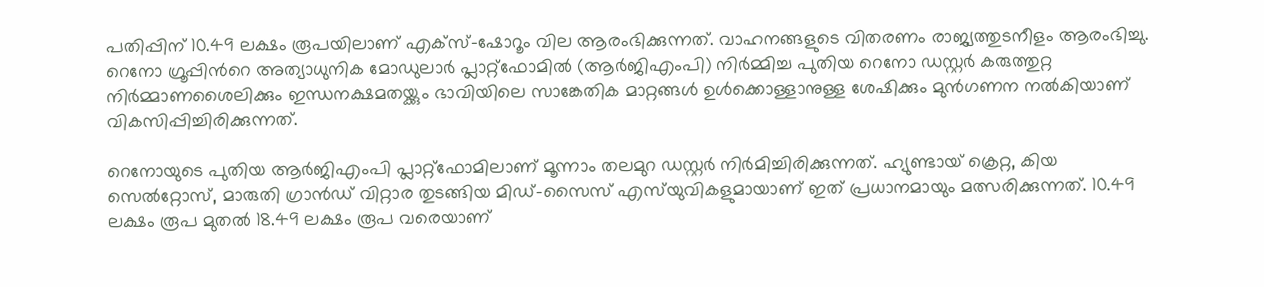പതിപ്പിന് 10.49 ലക്ഷം രൂപയിലാണ് എക്സ്-ഷോറൂം വില ആരംഭിക്കുന്നത്. വാഹനങ്ങളുടെ വിതരണം രാജ്യത്തുടനീളം ആരംഭിച്ചു. റെനോ ഗ്രൂപ്പിന്‍റെ അത്യാധുനിക മോഡുലാര്‍ പ്ലാറ്റ്ഫോമില്‍ (ആര്‍ജിഎംപി) നിര്‍മ്മിച്ച പുതിയ റെനോ ഡസ്റ്റര്‍ കരുത്തുറ്റ നിര്‍മ്മാണശൈലിക്കും ഇന്ധനക്ഷമതയ്ക്കും ഭാവിയിലെ സാങ്കേതിക മാറ്റങ്ങള്‍ ഉള്‍ക്കൊള്ളാനുള്ള ശേഷിക്കും മുന്‍ഗണന നല്‍കിയാണ് വികസിപ്പിച്ചിരിക്കുന്നത്.

റെനോയുടെ പുതിയ ആർജിഎംപി പ്ലാറ്റ്‌ഫോമിലാണ് മൂന്നാം തലമുറ ഡസ്റ്റർ നിർമിച്ചിരിക്കുന്നത്. ഹ്യുണ്ടായ് ക്രെറ്റ, കിയ സെൽറ്റോസ്, മാരുതി ഗ്രാൻഡ് വിറ്റാര തുടങ്ങിയ മിഡ്-സൈസ് എസ്‌യുവികളുമായാണ് ഇത് പ്രധാനമായും മത്സരിക്കുന്നത്. 10.49 ലക്ഷം രൂപ മുതൽ 18.49 ലക്ഷം രൂപ വരെയാണ്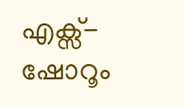എക്സ്-ഷോറൂം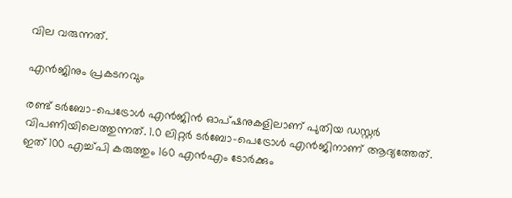വില വരുന്നത്.

എൻജിനും പ്രകടനവും

രണ്ട് ടർബോ-പെട്രോൾ എൻജിൻ ഓപ്ഷനുകളിലാണ് പുതിയ ഡസ്റ്റർ വിപണിയിലെത്തുന്നത്. 1.0 ലിറ്റർ ടർബോ-പെട്രോൾ എൻജിനാണ് ആദ്യത്തേത്. ഇത് 100 എച്ച്പി കരുത്തും 160 എൻഎം ടോർക്കും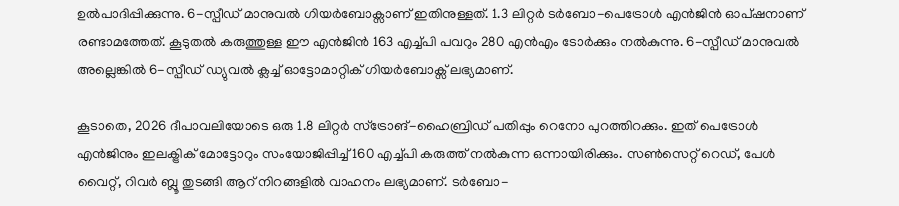ഉൽപാദിപ്പിക്കുന്നു. 6-സ്പീഡ് മാനുവൽ ഗിയർബോക്സാണ് ഇതിനുള്ളത്. 1.3 ലിറ്റർ ടർബോ-പെട്രോൾ എൻജിൻ ഓപ്ഷനാണ് രണ്ടാമത്തേത്. കൂടുതൽ കരുത്തുള്ള ഈ എൻജിൻ 163 എച്ച്പി പവറും 280 എൻഎം ടോർക്കും നൽകുന്നു. 6-സ്പീഡ് മാനുവൽ അല്ലെങ്കിൽ 6-സ്പീഡ് ഡ്യുവൽ ക്ലച്ച് ഓട്ടോമാറ്റിക് ഗിയർബോക്സ് ലഭ്യമാണ്.

കൂടാതെ, 2026 ദീപാവലിയോടെ ഒരു 1.8 ലിറ്റർ സ്ട്രോങ്-ഹൈബ്രിഡ് പതിപ്പും റെനോ പുറത്തിറക്കും. ഇത് പെട്രോൾ എൻജിനും ഇലക്ട്രിക് മോട്ടോറും സംയോജിപ്പിച്ച് 160 എച്ച്പി കരുത്ത് നൽകുന്ന ഒന്നായിരിക്കും. സൺസെറ്റ് റെഡ്, പേൾ വൈറ്റ്, റിവർ ബ്ലൂ തുടങ്ങി ആറ് നിറങ്ങളിൽ വാഹനം ലഭ്യമാണ്. ടർബോ-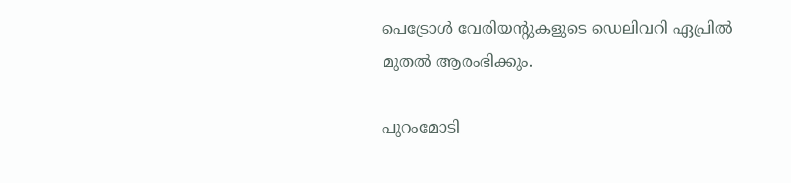പെട്രോൾ വേരിയന്റുകളുടെ ഡെലിവറി ഏപ്രിൽ മുതൽ ആരംഭിക്കും.

പുറംമോടി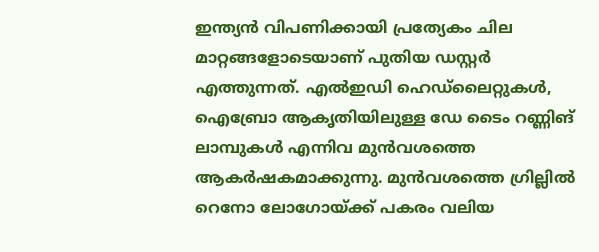ഇന്ത്യൻ വിപണിക്കായി പ്രത്യേകം ചില മാറ്റങ്ങളോടെയാണ് പുതിയ ഡസ്റ്റർ എത്തുന്നത്. എൽഇഡി ഹെഡ്‌ലൈറ്റുകൾ, ഐബ്രോ ആകൃതിയിലുള്ള ഡേ ടൈം റണ്ണിങ് ലാമ്പുകൾ എന്നിവ മുൻവശത്തെ ആകർഷകമാക്കുന്നു. മുൻവശത്തെ ഗ്രില്ലിൽ റെനോ ലോഗോയ്ക്ക് പകരം വലിയ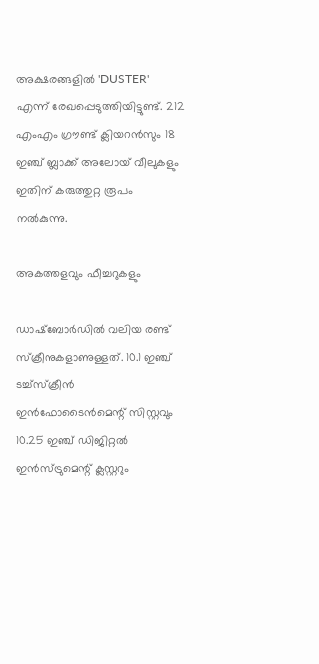അക്ഷരങ്ങളിൽ 'DUSTER' എന്ന് രേഖപ്പെടുത്തിയിട്ടുണ്ട്. 212 എംഎം ഗ്രൗണ്ട് ക്ലിയറൻസും 18 ഇഞ്ച് ബ്ലാക്ക് അലോയ് വീലുകളും ഇതിന് കരുത്തുറ്റ രൂപം നൽകുന്നു.

അകത്തളവും ഫീച്ചറുകളും

ഡാഷ്‌ബോർഡിൽ വലിയ രണ്ട് സ്ക്രീനുകളാണുള്ളത്. 10.1 ഇഞ്ച് ടച്ച്‌സ്‌ക്രീൻ ഇൻഫോടൈൻമെന്റ് സിസ്റ്റവും 10.25 ഇഞ്ച് ഡിജിറ്റൽ ഇൻസ്ട്രുമെന്റ് ക്ലസ്റ്ററും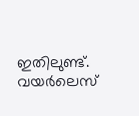ഇതിലുണ്ട്. വയർലെസ്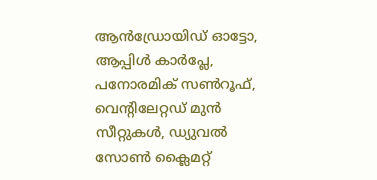ആൻഡ്രോയിഡ് ഓട്ടോ, ആപ്പിൾ കാർപ്ലേ, പനോരമിക് സൺറൂഫ്, വെന്റിലേറ്റഡ് മുൻ സീറ്റുകൾ, ഡ്യുവൽ സോൺ ക്ലൈമറ്റ്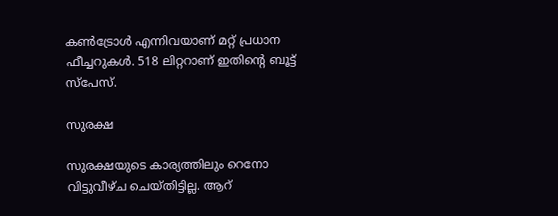കൺട്രോൾ എന്നിവയാണ് മറ്റ് പ്രധാന ഫീച്ചറുകൾ. 518 ലിറ്ററാണ് ഇതിന്റെ ബൂട്ട് സ്പേസ്.

സുരക്ഷ

സുരക്ഷയുടെ കാര്യത്തിലും റെനോ വിട്ടുവീഴ്ച ചെയ്തിട്ടില്ല. ആറ്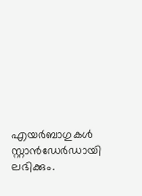എയർബാഗുകൾ സ്റ്റാൻഡേർഡായി ലഭിക്കും.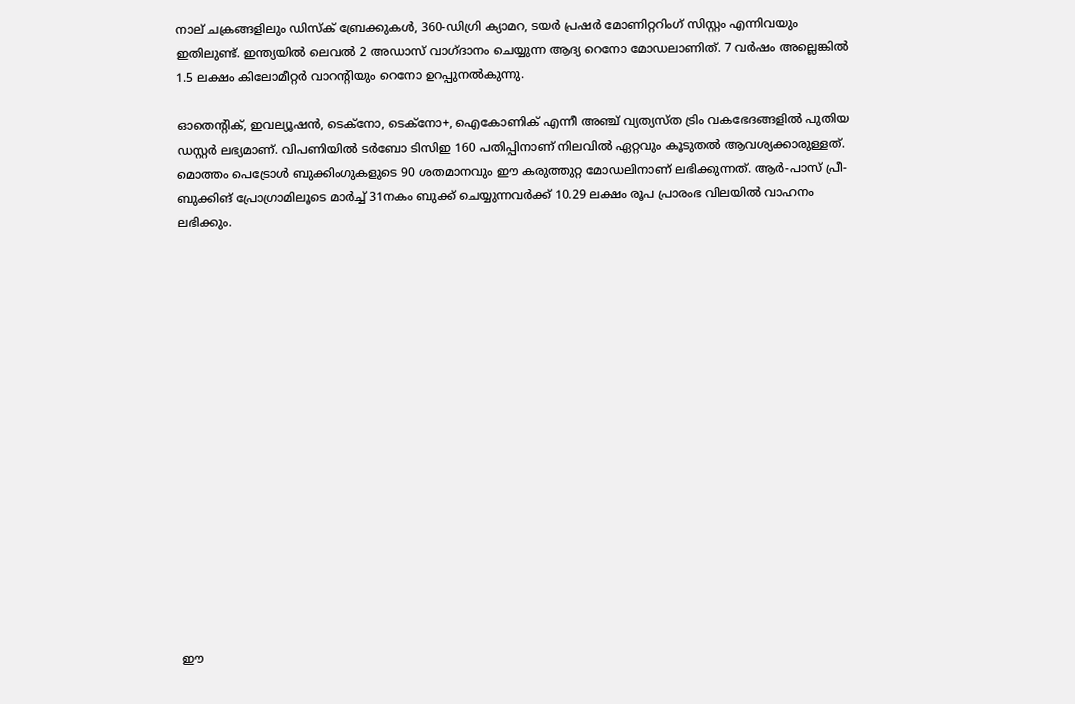നാല് ചക്രങ്ങളിലും ഡിസ്‌ക് ബ്രേക്കുകൾ, 360-ഡിഗ്രി ക്യാമറ, ടയർ പ്രഷർ മോണിറ്ററിംഗ് സിസ്റ്റം എന്നിവയും ഇതിലുണ്ട്. ഇന്ത്യയിൽ ലെവൽ 2 അഡാസ് വാഗ്ദാനം ചെയ്യുന്ന ആദ്യ റെനോ മോഡലാണിത്. 7 വർഷം അല്ലെങ്കിൽ 1.5 ലക്ഷം കിലോമീറ്റർ വാറന്റിയും റെനോ ഉറപ്പുനൽകുന്നു.

ഓതെന്‍റിക്, ഇവല്യൂഷന്‍, ടെക്നോ, ടെക്നോ+, ഐകോണിക് എന്നീ അഞ്ച് വ്യത്യസ്ത ട്രിം വകഭേദങ്ങളില്‍ പുതിയ ഡസ്റ്റര്‍ ലഭ്യമാണ്. വിപണിയില്‍ ടര്‍ബോ ടിസിഇ 160 പതിപ്പിനാണ് നിലവില്‍ ഏറ്റവും കൂടുതല്‍ ആവശ്യക്കാരുള്ളത്. മൊത്തം പെട്രോള്‍ ബുക്കിംഗുകളുടെ 90 ശതമാനവും ഈ കരുത്തുറ്റ മോഡലിനാണ് ലഭിക്കുന്നത്. ആര്‍-പാസ് പ്രീ-ബുക്കിങ് പ്രോഗ്രാമിലൂടെ മാര്‍ച്ച് 31നകം ബുക്ക് ചെയ്യുന്നവര്‍ക്ക് 10.29 ലക്ഷം രൂപ പ്രാരംഭ വിലയില്‍ വാഹനം ലഭിക്കും.

















ഈ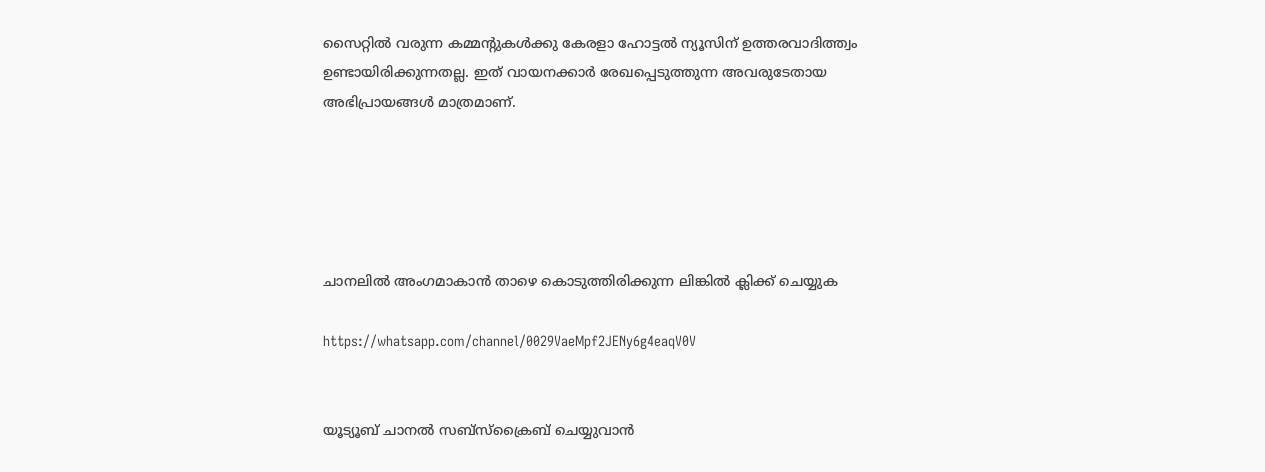സൈറ്റിൽ വരുന്ന കമ്മന്റുകൾക്കു കേരളാ ഹോട്ടൽ ന്യൂസിന് ഉത്തരവാദിത്ത്വം ഉണ്ടായിരിക്കുന്നതല്ല. ഇത് വായനക്കാർ രേഖപ്പെടുത്തുന്ന അവരുടേതായ അഭിപ്രായങ്ങൾ മാത്രമാണ്.





ചാനലിൽ അംഗമാകാൻ താഴെ കൊടുത്തിരിക്കുന്ന ലിങ്കിൽ ക്ലിക്ക് ചെയ്യുക

https://whatsapp.com/channel/0029VaeMpf2JENy6g4eaqV0V


യൂട്യൂബ് ചാനൽ സബ്സ്ക്രൈബ് ചെയ്യുവാൻ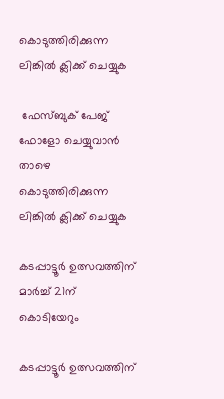കൊടുത്തിരിക്കുന്ന ലിങ്കിൽ ക്ലിക്ക് ചെയ്യുക

 ഫേസ്ബുക് പേജ് ഫോളോ ചെയ്യുവാൻ താഴെ കൊടുത്തിരിക്കുന്ന ലിങ്കിൽ ക്ലിക്ക് ചെയ്യുക

കടപ്പാട്ടൂർ ഉത്സവത്തിന് മാർച്ച് 21ന് കൊടിയേറും

കടപ്പാട്ടൂർ ഉത്സവത്തിന്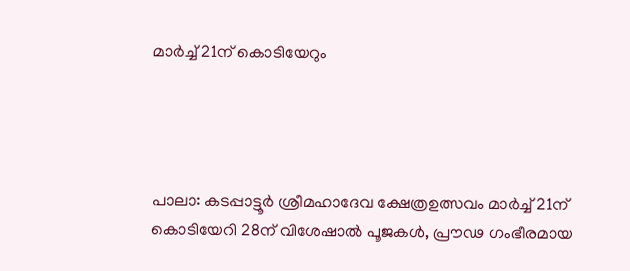മാർച്ച് 21ന് കൊടിയേറും




പാലാ: കടപ്പാട്ടൂർ ശ്രീമഹാദേവ ക്ഷേത്രഉത്സവം മാർച്ച് 21ന് കൊടിയേറി 28ന് വിശേഷാൽ പൂജകൾ, പ്രൗഢ ഗംഭീരമായ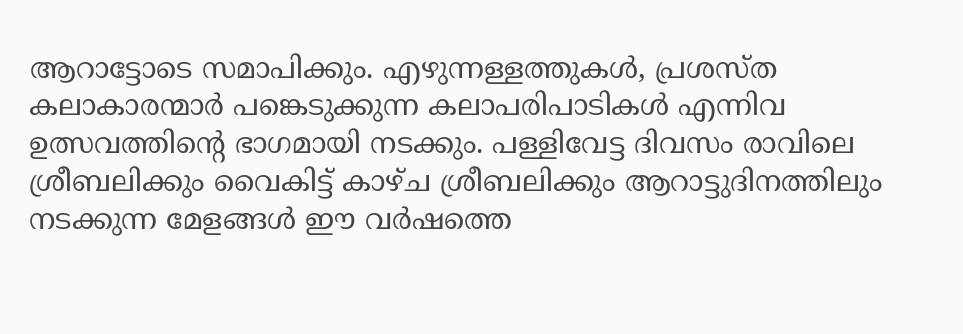ആറാട്ടോടെ സമാപിക്കും. എഴുന്നള്ളത്തുകൾ, പ്രശസ്‌ത കലാകാരന്മാർ പങ്കെടുക്കുന്ന കലാപരിപാടികൾ എന്നിവ ഉത്സവത്തിന്റെ ഭാഗമായി നടക്കും. പള്ളിവേട്ട ദിവസം രാവിലെ ശ്രീബലിക്കും വൈകിട്ട് കാഴ്‌ച ശ്രീബലിക്കും ആറാട്ടുദിനത്തിലും നടക്കുന്ന മേളങ്ങൾ ഈ വർഷത്തെ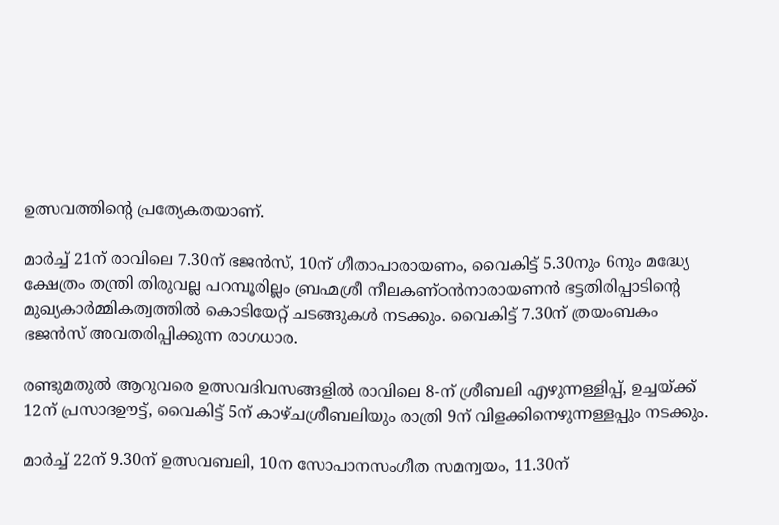ഉത്സവത്തിൻ്റെ പ്രത്യേകതയാണ്.

മാർച്ച് 21ന് രാവിലെ 7.30ന് ഭജൻസ്, 10ന് ഗീതാപാരായണം, വൈകിട്ട് 5.30നും 6നും മദ്ധ്യേ ക്ഷേത്രം തന്ത്രി തിരുവല്ല പറമ്പൂരില്ലം ബ്രഹ്മശ്രീ നീലകണ്ഠ‌ൻനാരായണൻ ഭട്ടതിരിപ്പാടിന്റെ മുഖ്യകാർമ്മികത്വത്തിൽ കൊടിയേറ്റ് ചടങ്ങുകൾ നടക്കും. വൈകിട്ട് 7.30ന് ത്രയംബകം ഭജൻസ് അവതരിപ്പിക്കുന്ന രാഗധാര.

രണ്ടുമതുൽ ആറുവരെ ഉത്സവദിവസങ്ങളിൽ രാവിലെ 8-ന് ശ്രീബലി എഴുന്നള്ളിപ്പ്, ഉച്ചയ്ക്ക് 12ന് പ്രസാദഊട്ട്, വൈകിട്ട് 5ന് കാഴ്ചശ്രീബലിയും രാത്രി 9ന് വിളക്കിനെഴുന്നള്ളപ്പും നടക്കും.

മാർച്ച് 22ന് 9.30ന് ഉത്സവബലി, 10ന സോപാനസംഗീത സമന്വയം, 11.30ന്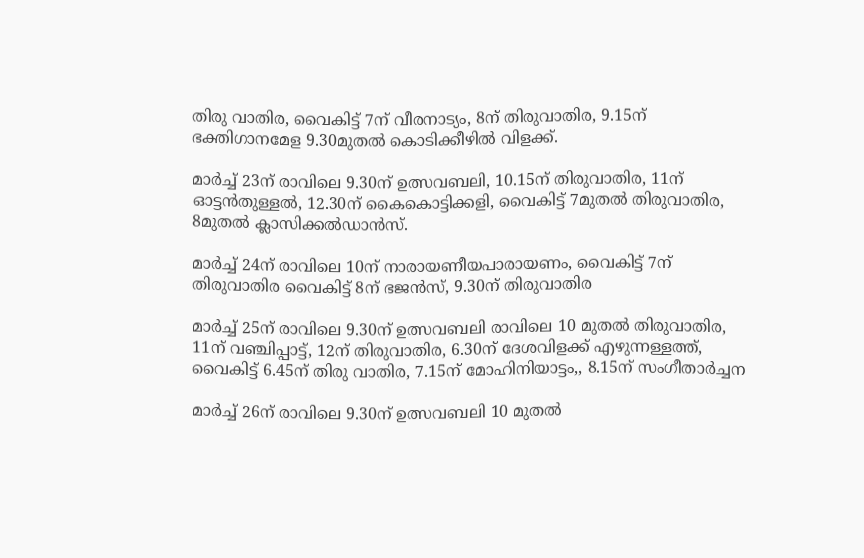തിരു വാതിര, വൈകിട്ട് 7ന് വീരനാട്യം, 8ന് തിരുവാതിര, 9.15ന് ഭക്തിഗാനമേള 9.30മുതൽ കൊടിക്കീഴിൽ വിളക്ക്.

മാർച്ച് 23ന് രാവിലെ 9.30ന് ഉത്സവബലി, 10.15ന് തിരുവാതിര, 11ന് ഓട്ടൻതുള്ളൽ, 12.30ന് കൈകൊട്ടിക്കളി, വൈകിട്ട് 7മുതൽ തിരുവാതിര, 8മുതൽ ക്ലാസിക്കൽഡാൻസ്.

മാർച്ച് 24ന് രാവിലെ 10ന് നാരായണീയപാരായണം, വൈകിട്ട് 7ന് തിരുവാതിര വൈകിട്ട് 8ന് ഭജൻസ്, 9.30ന് തിരുവാതിര

മാർച്ച് 25ന് രാവിലെ 9.30ന് ഉത്സവബലി രാവിലെ 10 മുതൽ തിരുവാതിര, 11ന് വഞ്ചിപ്പാട്ട്, 12ന് തിരുവാതിര, 6.30ന് ദേശവിളക്ക് എഴുന്നള്ളത്ത്, വൈകിട്ട് 6.45ന് തിരു വാതിര, 7.15ന് മോഹിനിയാട്ടം,, 8.15ന് സംഗീതാർച്ചന

മാർച്ച് 26ന് രാവിലെ 9.30ന് ഉത്സവബലി 10 മുതൽ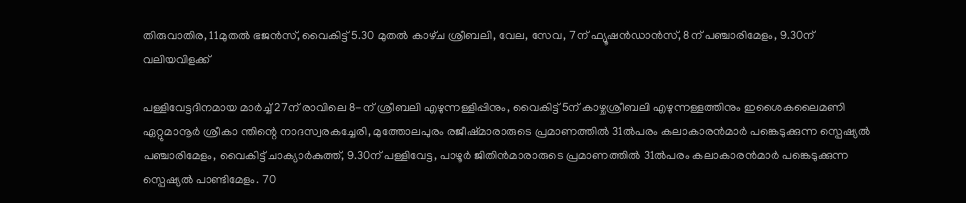തിരുവാതിര, 11മുതൽ ഭജൻസ്, വൈകിട്ട് 5.30 മുതൽ കാഴ്‌ച ശ്രീബലി, വേല, സേവ, 7ന് ഫ്യൂഷൻഡാൻസ്, 8ന് പഞ്ചാരിമേളം, 9.30ന് വലിയവിളക്ക്

പള്ളിവേട്ടദിനമായ മാർച്ച് 27ന് രാവിലെ 8-ന് ശ്രീബലി എഴുന്നള്ളിപ്പിനും, വൈകിട്ട് 5ന് കാഴ്ചശ്രീബലി എഴുന്നള്ളത്തിനും ഇശൈകലൈമണി ഏറ്റുമാനൂർ ശ്രീകാ ന്തിന്റെ നാദസ്വരകച്ചേരി, മുത്തോലപുരം രജീഷ്‌മാരാരുടെ പ്രമാണത്തിൽ 31ൽപരം കലാകാരൻമാർ പങ്കെടുക്കുന്ന സ്പെഷ്യൽ പഞ്ചാരിമേളം, വൈകിട്ട് ചാക്യാർകുത്ത്, 9.30ന് പള്ളിവേട്ട, പാഴൂർ ജിതിൻമാരാരുടെ പ്രമാണത്തിൽ 31ൽപരം കലാകാരൻമാർ പങ്കെടുക്കുന്ന സ്പെഷ്യൽ പാണ്ടിമേളം. 70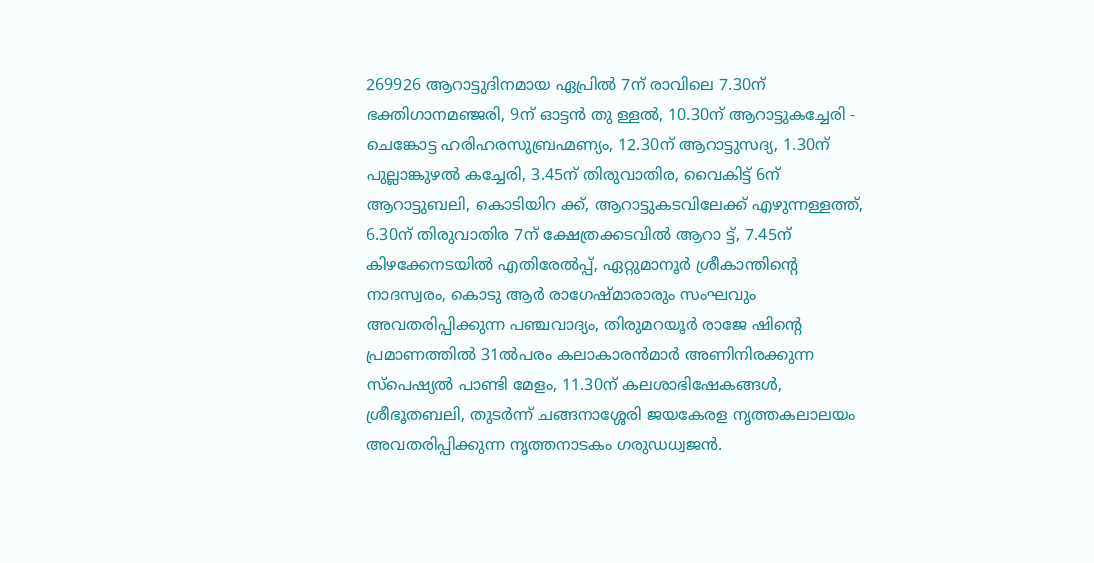269926 ആറാട്ടുദിനമായ ഏപ്രിൽ 7ന് രാവിലെ 7.30ന് ഭക്തിഗാനമഞ്ജരി, 9ന് ഓട്ടൻ തു ള്ളൽ, 10.30ന് ആറാട്ടുകച്ചേരി - ചെങ്കോട്ട ഹരിഹരസുബ്രഹ്മണ്യം, 12.30ന് ആറാട്ടുസദ്യ, 1.30ന് പുല്ലാങ്കുഴൽ കച്ചേരി, 3.45ന് തിരുവാതിര, വൈകിട്ട് 6ന് ആറാട്ടുബലി, കൊടിയിറ ക്ക്, ആറാട്ടുകടവിലേക്ക് എഴുന്നള്ളത്ത്, 6.30ന് തിരുവാതിര 7ന് ക്ഷേത്രക്കടവിൽ ആറാ ട്ട്, 7.45ന് കിഴക്കേനടയിൽ എതിരേൽപ്പ്, ഏറ്റുമാനൂർ ശ്രീകാന്തിൻ്റെ നാദസ്വരം, കൊടു ആർ രാഗേഷ്‌മാരാരും സംഘവും അവതരിപ്പിക്കുന്ന പഞ്ചവാദ്യം, തിരുമറയൂർ രാജേ ഷിന്റെ പ്രമാണത്തിൽ 31ൽപരം കലാകാരൻമാർ അണിനിരക്കുന്ന സ്പെഷ്യൽ പാണ്ടി മേളം, 11.30ന് കലശാഭിഷേകങ്ങൾ, ശ്രീഭൂതബലി, തുടർന്ന് ചങ്ങനാശ്ശേരി ജയകേരള നൃത്തകലാലയം അവതരിപ്പിക്കുന്ന നൃത്തനാടകം ഗരുഡധ്വജൻ.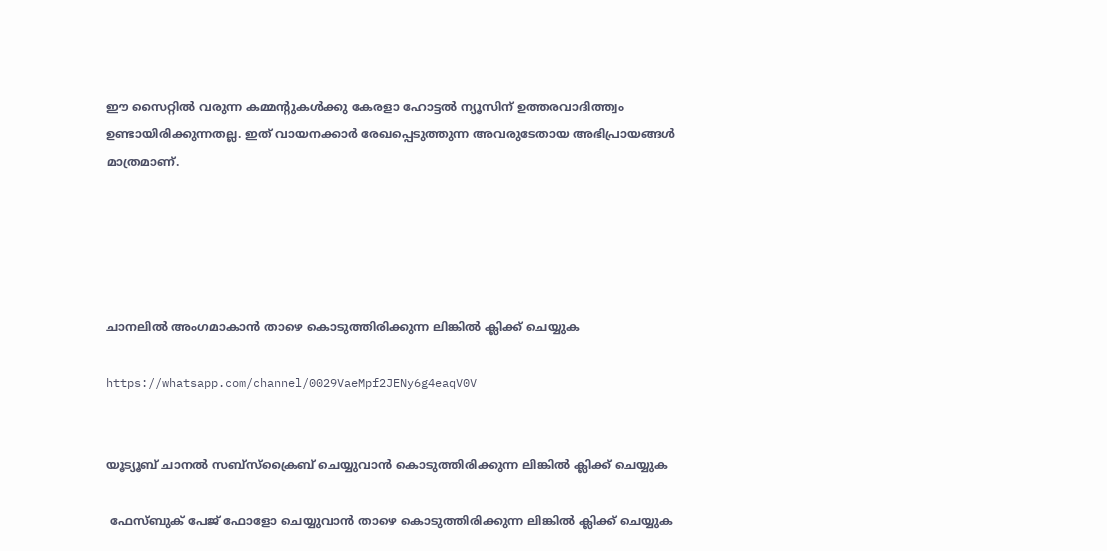ഈ സൈറ്റിൽ വരുന്ന കമ്മന്റുകൾക്കു കേരളാ ഹോട്ടൽ ന്യൂസിന് ഉത്തരവാദിത്ത്വം ഉണ്ടായിരിക്കുന്നതല്ല. ഇത് വായനക്കാർ രേഖപ്പെടുത്തുന്ന അവരുടേതായ അഭിപ്രായങ്ങൾ മാത്രമാണ്.





ചാനലിൽ അംഗമാകാൻ താഴെ കൊടുത്തിരിക്കുന്ന ലിങ്കിൽ ക്ലിക്ക് ചെയ്യുക

https://whatsapp.com/channel/0029VaeMpf2JENy6g4eaqV0V


യൂട്യൂബ് ചാനൽ സബ്സ്ക്രൈബ് ചെയ്യുവാൻ കൊടുത്തിരിക്കുന്ന ലിങ്കിൽ ക്ലിക്ക് ചെയ്യുക

 ഫേസ്ബുക് പേജ് ഫോളോ ചെയ്യുവാൻ താഴെ കൊടുത്തിരിക്കുന്ന ലിങ്കിൽ ക്ലിക്ക് ചെയ്യുക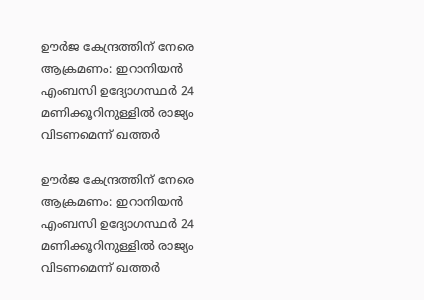ഊർജ കേന്ദ്രത്തിന് നേരെ ആക്രമണം: ഇറാനിയൻ എംബസി ഉദ്യോഗസ്ഥർ‌ 24 മണിക്കൂറിനുള്ളിൽ രാജ്യം വിടണമെന്ന് ഖത്തർ

ഊർജ കേന്ദ്രത്തിന് നേരെ ആക്രമണം: ഇറാനിയൻ എംബസി ഉദ്യോഗസ്ഥർ‌ 24 മണിക്കൂറിനുള്ളിൽ രാജ്യം വിടണമെന്ന് ഖത്തർ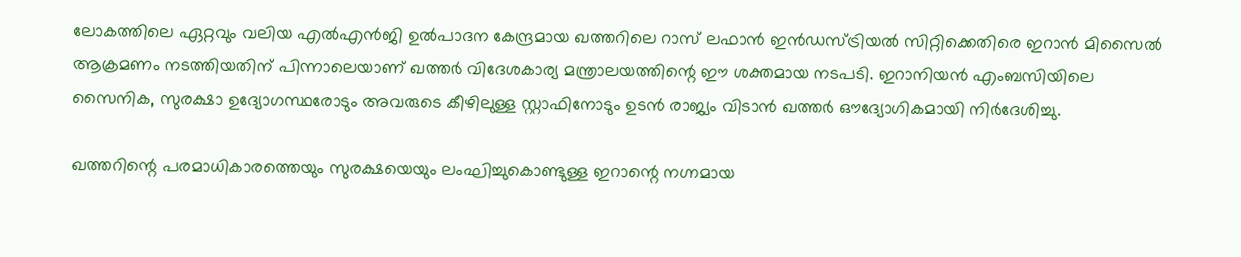ലോകത്തിലെ ഏറ്റവും വലിയ എൽഎൻജി ഉൽപാദന കേന്ദ്രമായ ഖത്തറിലെ റാസ് ലഫാൻ ഇൻഡസ്ട്രിയൽ സിറ്റിക്കെതിരെ ഇറാൻ മിസൈൽ ആക്രമണം നടത്തിയതിന് പിന്നാലെയാണ് ഖത്തർ വിദേശകാര്യ മന്ത്രാലയത്തിന്റെ ഈ ശക്തമായ നടപടി. ഇറാനിയൻ എംബസിയിലെ സൈനിക, സുരക്ഷാ ഉദ്യോഗസ്ഥരോടും അവരുടെ കീഴിലുള്ള സ്റ്റാഫിനോടും ഉടൻ രാജ്യം വിടാൻ ഖത്തർ ഔദ്യോഗികമായി നിർദേശിച്ചു.

ഖത്തറിന്റെ പരമാധികാരത്തെയും സുരക്ഷയെയും ലംഘിച്ചുകൊണ്ടുള്ള ഇറാന്റെ നഗ്നമായ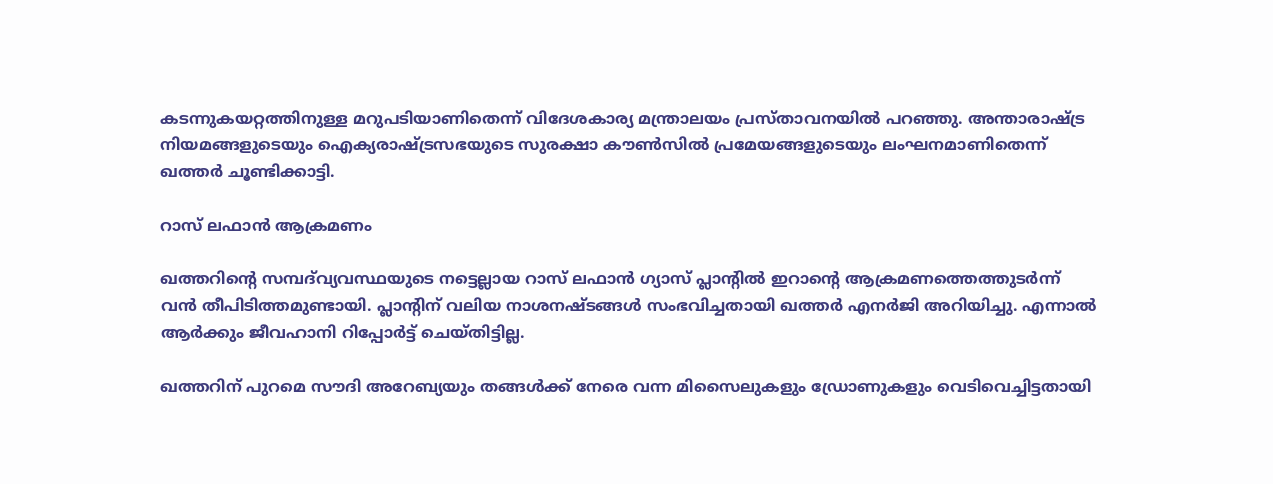കടന്നുകയറ്റത്തിനുള്ള മറുപടിയാണിതെന്ന് വിദേശകാര്യ മന്ത്രാലയം പ്രസ്താവനയിൽ പറഞ്ഞു. അന്താരാഷ്ട്ര നിയമങ്ങളുടെയും ഐക്യരാഷ്ട്രസഭയുടെ സുരക്ഷാ കൗൺസിൽ പ്രമേയങ്ങളുടെയും ലംഘനമാണിതെന്ന് ഖത്തർ ചൂണ്ടിക്കാട്ടി.

റാസ് ലഫാൻ ആക്രമണം

ഖത്തറിന്റെ സമ്പദ്‌വ്യവസ്ഥയുടെ നട്ടെല്ലായ റാസ് ലഫാൻ ഗ്യാസ് പ്ലാന്റിൽ ഇറാന്റെ ആക്രമണത്തെത്തുടർന്ന് വൻ തീപിടിത്തമുണ്ടായി. പ്ലാന്റിന് വലിയ നാശനഷ്ടങ്ങൾ സംഭവിച്ചതായി ഖത്തർ എനർജി അറിയിച്ചു. എന്നാൽ ആർക്കും ജീവഹാനി റിപ്പോർട്ട് ചെയ്തിട്ടില്ല.

ഖത്തറിന് പുറമെ സൗദി അറേബ്യയും തങ്ങൾക്ക് നേരെ വന്ന മിസൈലുകളും ഡ്രോണുകളും വെടിവെച്ചിട്ടതായി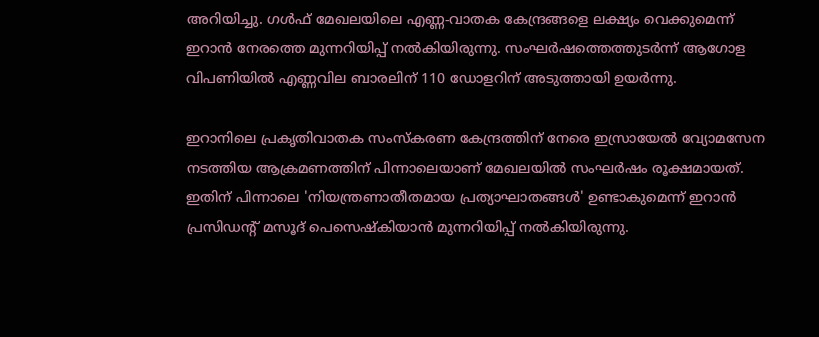അറിയിച്ചു. ഗൾഫ് മേഖലയിലെ എണ്ണ-വാതക കേന്ദ്രങ്ങളെ ലക്ഷ്യം വെക്കുമെന്ന് ഇറാൻ നേരത്തെ മുന്നറിയിപ്പ് നൽകിയിരുന്നു. സംഘർഷത്തെത്തുടർന്ന് ആഗോള വിപണിയിൽ എണ്ണവില ബാരലിന് 110 ഡോളറിന് അടുത്തായി ഉയർന്നു.

ഇറാനിലെ പ്രകൃതിവാതക സംസ്കരണ കേന്ദ്രത്തിന് നേരെ ഇസ്രായേൽ വ്യോമസേന നടത്തിയ ആക്രമണത്തിന് പിന്നാലെയാണ് മേഖലയിൽ സംഘർഷം രൂക്ഷമായത്. ഇതിന് പിന്നാലെ 'നിയന്ത്രണാതീതമായ പ്രത്യാഘാതങ്ങൾ' ഉണ്ടാകുമെന്ന് ഇറാൻ പ്രസിഡന്റ് മസൂദ് പെസെഷ്കിയാൻ മുന്നറിയിപ്പ് നൽകിയിരുന്നു.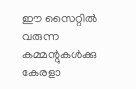ഈ സൈറ്റിൽ വരുന്ന കമ്മന്റുകൾക്കു കേരളാ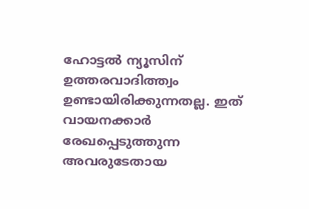ഹോട്ടൽ ന്യൂസിന് ഉത്തരവാദിത്ത്വം ഉണ്ടായിരിക്കുന്നതല്ല. ഇത് വായനക്കാർ രേഖപ്പെടുത്തുന്ന അവരുടേതായ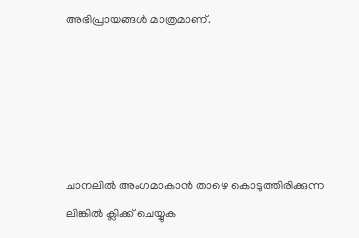അഭിപ്രായങ്ങൾ മാത്രമാണ്.





ചാനലിൽ അംഗമാകാൻ താഴെ കൊടുത്തിരിക്കുന്ന ലിങ്കിൽ ക്ലിക്ക് ചെയ്യുക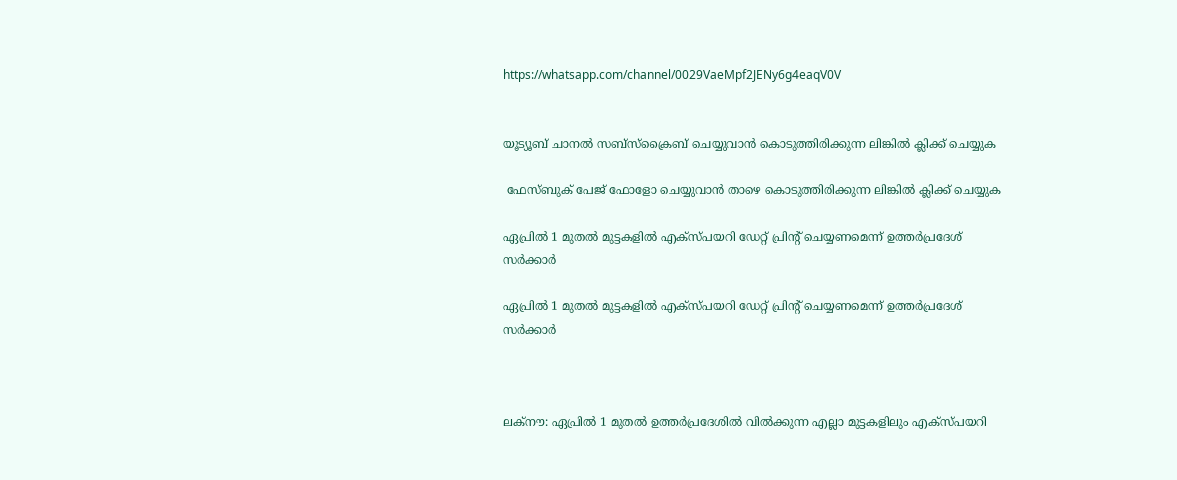https://whatsapp.com/channel/0029VaeMpf2JENy6g4eaqV0V


യൂട്യൂബ് ചാനൽ സബ്സ്ക്രൈബ് ചെയ്യുവാൻ കൊടുത്തിരിക്കുന്ന ലിങ്കിൽ ക്ലിക്ക് ചെയ്യുക

 ഫേസ്ബുക് പേജ് ഫോളോ ചെയ്യുവാൻ താഴെ കൊടുത്തിരിക്കുന്ന ലിങ്കിൽ ക്ലിക്ക് ചെയ്യുക

ഏപ്രിൽ 1 മുതൽ മുട്ടകളിൽ എക്സ്പയറി ഡേറ്റ് പ്രിന്റ് ചെയ്യണമെന്ന് ഉത്തർപ്രദേശ് സർക്കാർ

ഏപ്രിൽ 1 മുതൽ മുട്ടകളിൽ എക്സ്പയറി ഡേറ്റ് പ്രിന്റ് ചെയ്യണമെന്ന് ഉത്തർപ്രദേശ് സർക്കാർ



ലക്നൗ: ഏപ്രിൽ 1 മുതൽ ഉത്തർപ്രദേശിൽ‌ വിൽക്കുന്ന എല്ലാ മുട്ടകളിലും എക്സ്പയറി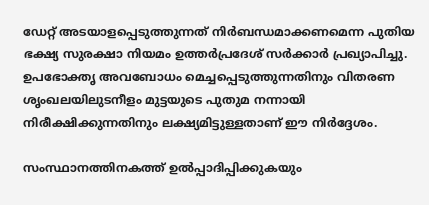ഡേറ്റ് അടയാളപ്പെടുത്തുന്നത് നിർബന്ധമാക്കണമെന്ന പുതിയ ഭക്ഷ്യ സുരക്ഷാ നിയമം ഉത്തർപ്രദേശ് സർക്കാർ പ്രഖ്യാപിച്ചു. ഉപഭോക്തൃ അവബോധം മെച്ചപ്പെടുത്തുന്നതിനും വിതരണ ശൃംഖലയിലുടനീളം മുട്ടയുടെ പുതുമ നന്നായി നിരീക്ഷിക്കുന്നതിനും ലക്ഷ്യമിട്ടുള്ളതാണ് ഈ നിർദ്ദേശം.

സംസ്ഥാനത്തിനകത്ത് ഉൽപ്പാദിപ്പിക്കുകയും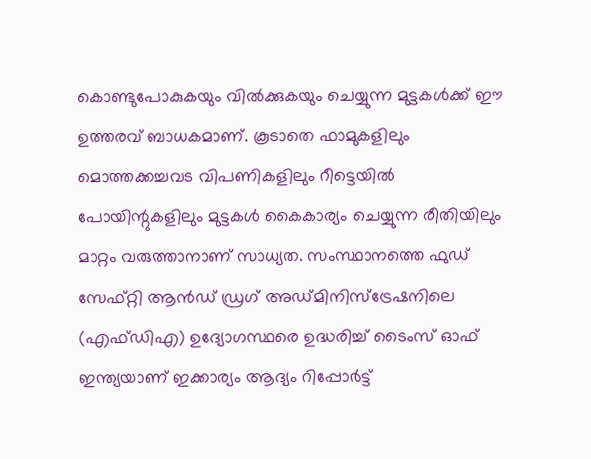കൊണ്ടുപോകുകയും വിൽക്കുകയും ചെയ്യുന്ന മുട്ടകൾക്ക് ഈ ഉത്തരവ് ബാധകമാണ്. കൂടാതെ ഫാമുകളിലും മൊത്തക്കച്ചവട വിപണികളിലും റീട്ടെയിൽ പോയിന്റുകളിലും മുട്ടകൾ കൈകാര്യം ചെയ്യുന്ന രീതിയിലും മാറ്റം വരുത്താനാണ് സാധ്യത. സംസ്ഥാനത്തെ ഫുഡ് സേഫ്റ്റി ആൻഡ് ഡ്രഗ് അഡ്മിനിസ്ട്രേഷനിലെ (എഫ്ഡിഎ) ഉദ്യോഗസ്ഥരെ ഉദ്ധരിച്ച് ടൈംസ് ഓഫ് ഇന്ത്യയാണ് ഇക്കാര്യം ആദ്യം റിപ്പോർട്ട്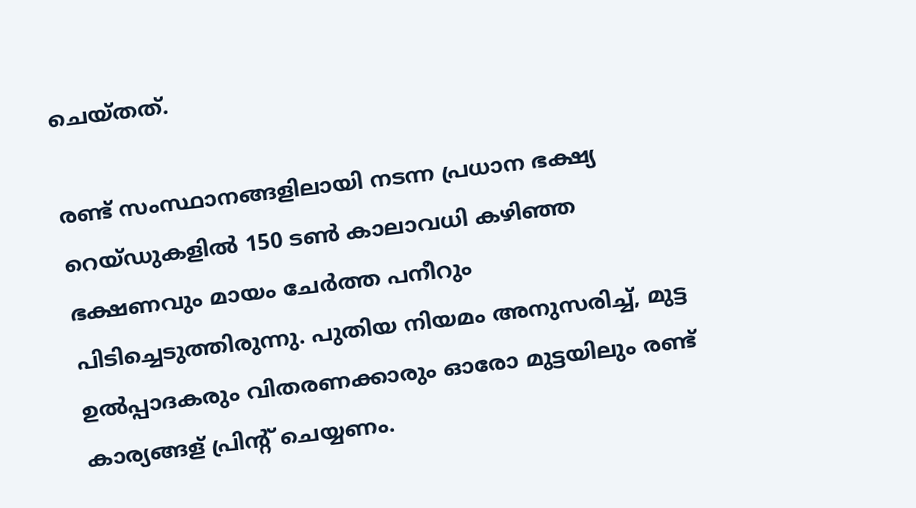ചെയ്തത്.

രണ്ട് സംസ്ഥാനങ്ങളിലായി നടന്ന പ്രധാന ഭക്ഷ്യ റെയ്ഡുകളിൽ 150 ടൺ കാലാവധി കഴിഞ്ഞ ഭക്ഷണവും മായം ചേർത്ത പനീറും പിടിച്ചെടുത്തിരുന്നു. പുതിയ നിയമം അനുസരിച്ച്, മുട്ട ഉൽപ്പാദകരും വിതരണക്കാരും ഓരോ മുട്ടയിലും രണ്ട് കാര്യങ്ങള്‌ പ്രിന്റ് ചെയ്യണം.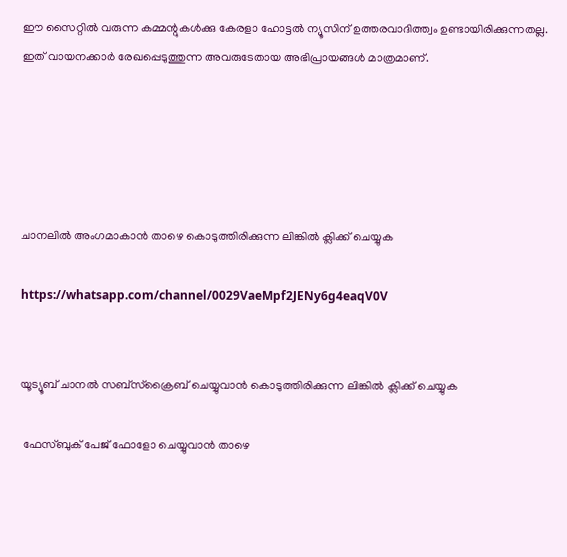ഈ സൈറ്റിൽ വരുന്ന കമ്മന്റുകൾക്കു കേരളാ ഹോട്ടൽ ന്യൂസിന് ഉത്തരവാദിത്ത്വം ഉണ്ടായിരിക്കുന്നതല്ല. ഇത് വായനക്കാർ രേഖപ്പെടുത്തുന്ന അവരുടേതായ അഭിപ്രായങ്ങൾ മാത്രമാണ്.





ചാനലിൽ അംഗമാകാൻ താഴെ കൊടുത്തിരിക്കുന്ന ലിങ്കിൽ ക്ലിക്ക് ചെയ്യുക

https://whatsapp.com/channel/0029VaeMpf2JENy6g4eaqV0V


യൂട്യൂബ് ചാനൽ സബ്സ്ക്രൈബ് ചെയ്യുവാൻ കൊടുത്തിരിക്കുന്ന ലിങ്കിൽ ക്ലിക്ക് ചെയ്യുക

 ഫേസ്ബുക് പേജ് ഫോളോ ചെയ്യുവാൻ താഴെ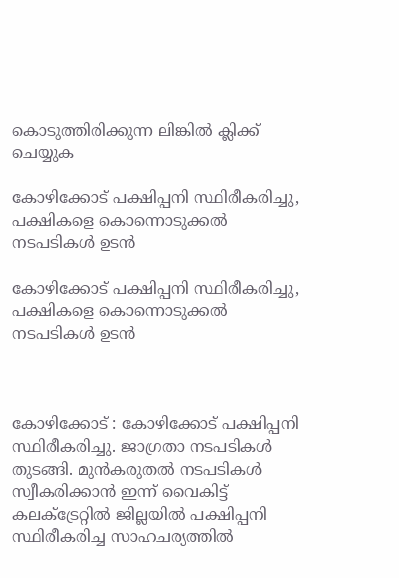കൊടുത്തിരിക്കുന്ന ലിങ്കിൽ ക്ലിക്ക് ചെയ്യുക

കോഴിക്കോട് പക്ഷിപ്പനി സ്ഥിരീകരിച്ചു, പക്ഷികളെ കൊന്നൊടുക്കൽ നടപടികൾ ഉടൻ

കോഴിക്കോട് പക്ഷിപ്പനി സ്ഥിരീകരിച്ചു, പക്ഷികളെ കൊന്നൊടുക്കൽ നടപടികൾ ഉടൻ



കോഴിക്കോട് : കോഴിക്കോട് പക്ഷിപ്പനി സ്ഥിരീകരിച്ചു. ജാഗ്രതാ നടപടികൾ തുടങ്ങി. മുൻകരുതൽ നടപടികൾ സ്വീകരിക്കാൻ ഇന്ന് വൈകിട്ട് കലക്ട്രേറ്റിൽ ജില്ലയിൽ പക്ഷിപ്പനി സ്ഥിരീകരിച്ച സാഹചര്യത്തില്‍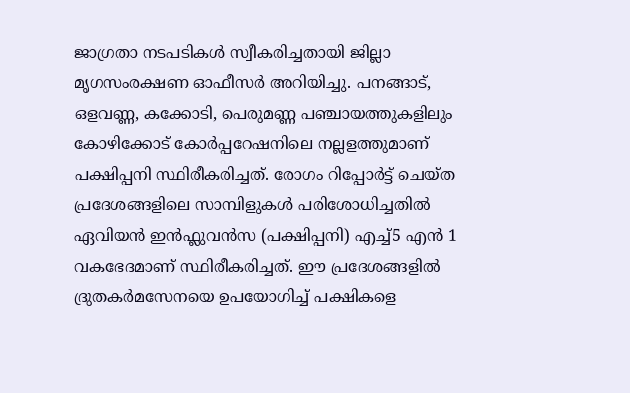ജാഗ്രതാ നടപടികൾ സ്വീകരിച്ചതായി ജില്ലാ മൃഗസംരക്ഷണ ഓഫീസർ അറിയിച്ചു. പനങ്ങാട്, ഒളവണ്ണ, കക്കോടി, പെരുമണ്ണ പഞ്ചായത്തുകളിലും കോഴിക്കോട് കോർപ്പറേഷനിലെ നല്ലളത്തുമാണ് പക്ഷിപ്പനി സ്ഥിരീകരിച്ചത്. രോഗം റിപ്പോർട്ട് ചെയ്ത പ്രദേശങ്ങളിലെ സാമ്പിളുകൾ പരിശോധിച്ചതിൽ ഏവിയൻ ഇൻഫ്ലുവൻസ (പക്ഷിപ്പനി) എച്ച്5 എന്‍ 1 വകഭേദമാണ് സ്ഥിരീകരിച്ചത്. ഈ പ്രദേശങ്ങളിൽ ദ്രുതകർമസേനയെ ഉപയോഗിച്ച് പക്ഷികളെ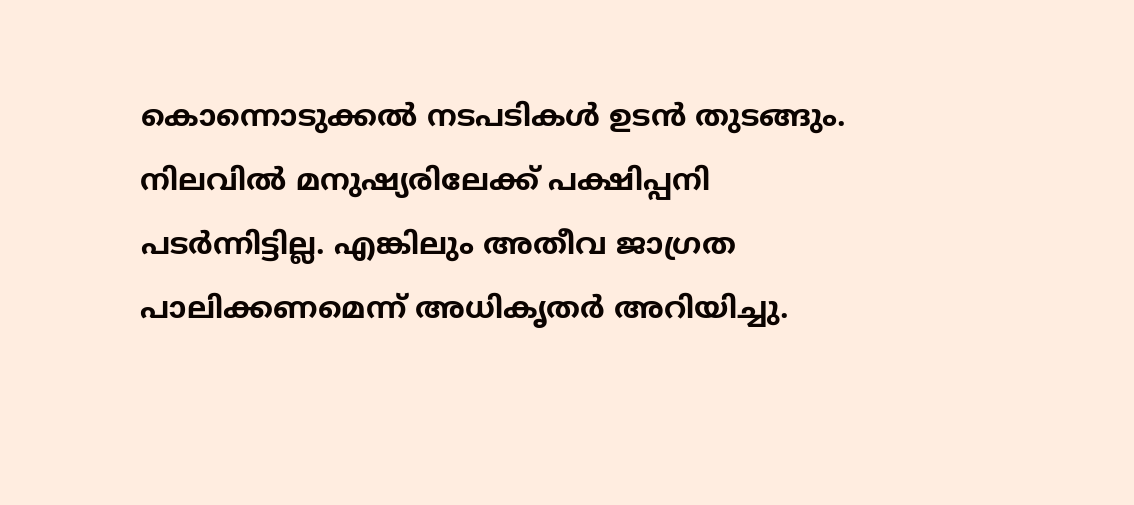കൊന്നൊടുക്കൽ നടപടികൾ ഉടൻ തുടങ്ങും. നിലവില്‍ മനുഷ്യരിലേക്ക് പക്ഷിപ്പനി പടര്‍ന്നിട്ടില്ല. എങ്കിലും അതീവ ജാഗ്രത പാലിക്കണമെന്ന് അധികൃതര്‍ അറിയിച്ചു.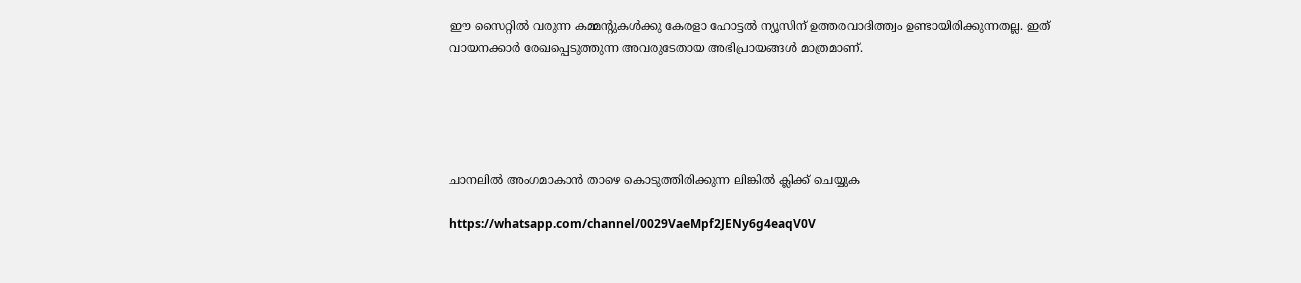ഈ സൈറ്റിൽ വരുന്ന കമ്മന്റുകൾക്കു കേരളാ ഹോട്ടൽ ന്യൂസിന് ഉത്തരവാദിത്ത്വം ഉണ്ടായിരിക്കുന്നതല്ല. ഇത് വായനക്കാർ രേഖപ്പെടുത്തുന്ന അവരുടേതായ അഭിപ്രായങ്ങൾ മാത്രമാണ്.





ചാനലിൽ അംഗമാകാൻ താഴെ കൊടുത്തിരിക്കുന്ന ലിങ്കിൽ ക്ലിക്ക് ചെയ്യുക

https://whatsapp.com/channel/0029VaeMpf2JENy6g4eaqV0V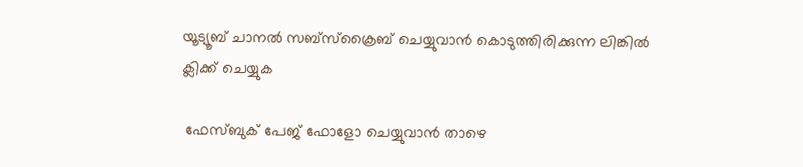യൂട്യൂബ് ചാനൽ സബ്സ്ക്രൈബ് ചെയ്യുവാൻ കൊടുത്തിരിക്കുന്ന ലിങ്കിൽ ക്ലിക്ക് ചെയ്യുക

 ഫേസ്ബുക് പേജ് ഫോളോ ചെയ്യുവാൻ താഴെ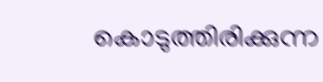കൊടുത്തിരിക്കുന്ന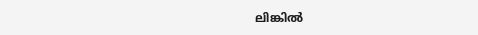ലിങ്കിൽ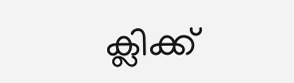ക്ലിക്ക്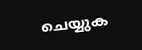ചെയ്യുക